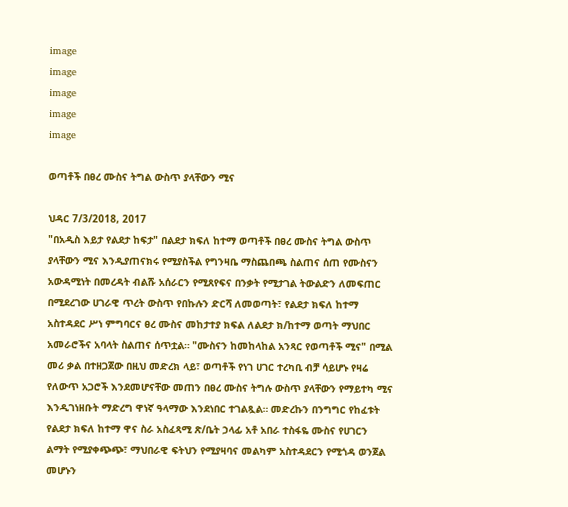image
image
image
image
image

ወጣቶች በፀረ ሙስና ትግል ውስጥ ያላቸውን ሚና

ህዳር 7/3/2018, 2017
"በአዲስ እይታ የልደታ ከፍታ" በልደታ ክፍለ ከተማ ወጣቶች በፀረ ሙስና ትግል ውስጥ ያላቸውን ሚና እንዲያጠናክሩ የሚያስችል የግንዛቤ ማስጨበጫ ስልጠና ሰጠ የሙስናን አውዳሚነት በመረዳት ብልሹ አሰራርን የሚጸየፍና በንቃት የሚታገል ትውልድን ለመፍጠር በሚደረገው ሀገራዊ ጥረት ውስጥ የበኩሉን ድርሻ ለመወጣት፣ የልደታ ክፍለ ከተማ አስተዳደር ሥነ ምግባርና ፀረ ሙስና መከታተያ ክፍል ለልደታ ክ/ከተማ ወጣት ማህበር አመራሮችና አባላት ስልጠና ሰጥቷል። "ሙስናን ከመከላከል አንጻር የወጣቶች ሚና" በሚል መሪ ቃል በተዘጋጀው በዚህ መድረክ ላይ፣ ወጣቶች የነገ ሀገር ተረካቢ ብቻ ሳይሆኑ የዛሬ የለውጥ አጋሮች እንደመሆናቸው መጠን በፀረ ሙስና ትግሉ ውስጥ ያላቸውን የማይተካ ሚና እንዲገነዘቡት ማድረግ ዋነኛ ዓላማው እንደነበር ተገልጿል። መድረኩን በንግግር የከፈቱት የልደታ ክፍለ ከተማ ዋና ስራ አስፈጻሚ ጽ/ቤት ኃላፊ አቶ አበራ ተስፋዬ ሙስና የሀገርን ልማት የሚያቀጭጭ፣ ማህበራዊ ፍትህን የሚያዛባና መልካም አስተዳደርን የሚጎዳ ወንጀል መሆኑን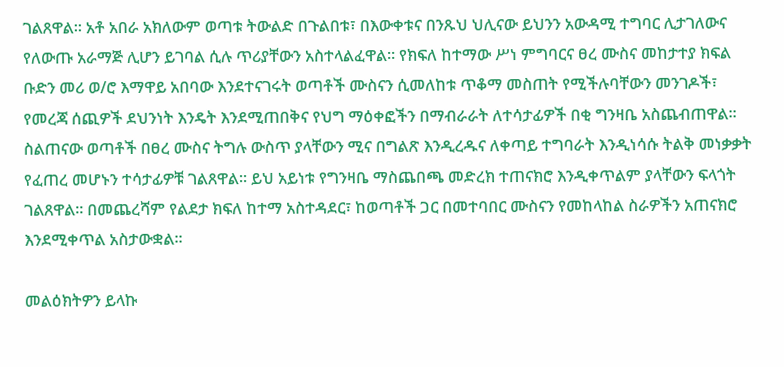ገልጸዋል። አቶ አበራ አክለውም ወጣቱ ትውልድ በጉልበቱ፣ በእውቀቱና በንጹህ ህሊናው ይህንን አውዳሚ ተግባር ሊታገለውና የለውጡ አራማጅ ሊሆን ይገባል ሲሉ ጥሪያቸውን አስተላልፈዋል። የክፍለ ከተማው ሥነ ምግባርና ፀረ ሙስና መከታተያ ክፍል ቡድን መሪ ወ/ሮ እማዋይ አበባው እንደተናገሩት ወጣቶች ሙስናን ሲመለከቱ ጥቆማ መስጠት የሚችሉባቸውን መንገዶች፣ የመረጃ ሰጪዎች ደህንነት እንዴት እንደሚጠበቅና የህግ ማዕቀፎችን በማብራራት ለተሳታፊዎች በቂ ግንዛቤ አስጨብጠዋል። ስልጠናው ወጣቶች በፀረ ሙስና ትግሉ ውስጥ ያላቸውን ሚና በግልጽ እንዲረዱና ለቀጣይ ተግባራት እንዲነሳሱ ትልቅ መነቃቃት የፈጠረ መሆኑን ተሳታፊዎቹ ገልጸዋል። ይህ አይነቱ የግንዛቤ ማስጨበጫ መድረክ ተጠናክሮ እንዲቀጥልም ያላቸውን ፍላጎት ገልጸዋል። በመጨረሻም የልደታ ክፍለ ከተማ አስተዳደር፣ ከወጣቶች ጋር በመተባበር ሙስናን የመከላከል ስራዎችን አጠናክሮ እንደሚቀጥል አስታውቋል።

መልዕክትዎን ይላኩ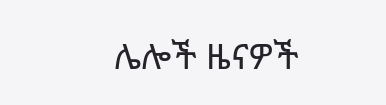ሌሎች ዜናዎች